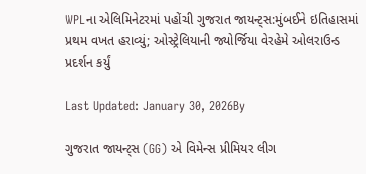WPLના એલિમિનેટરમાં પહોંચી ગુજરાત જાયન્ટ્સ:મુંબઈને ઇતિહાસમાં પ્રથમ વખત હરાવ્યું; ઓસ્ટ્રેલિયાની જ્યોર્જિયા વેરહેમે ઓલરાઉન્ડ પ્રદર્શન કર્યું

Last Updated: January 30, 2026By

ગુજરાત જાયન્ટ્સ (GG) એ વિમેન્સ પ્રીમિયર લીગ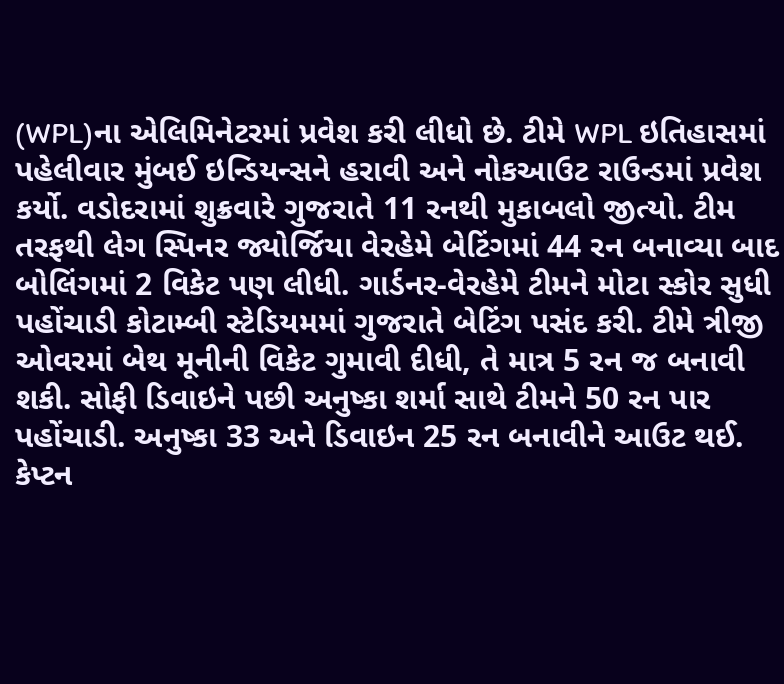(WPL)ના એલિમિનેટરમાં પ્રવેશ કરી લીધો છે. ટીમે WPL ઇતિહાસમાં પહેલીવાર મુંબઈ ઇન્ડિયન્સને હરાવી અને નોકઆઉટ રાઉન્ડમાં પ્રવેશ કર્યો. વડોદરામાં શુક્રવારે ગુજરાતે 11 રનથી મુકાબલો જીત્યો. ટીમ તરફથી લેગ સ્પિનર જ્યોર્જિયા વેરહેમે બેટિંગમાં 44 રન બનાવ્યા બાદ બોલિંગમાં 2 વિકેટ પણ લીધી. ગાર્ડનર-વેરહેમે ટીમને મોટા સ્કોર સુધી પહોંચાડી કોટામ્બી સ્ટેડિયમમાં ગુજરાતે બેટિંગ પસંદ કરી. ટીમે ત્રીજી ઓવરમાં બેથ મૂનીની વિકેટ ગુમાવી દીધી, તે માત્ર 5 રન જ બનાવી શકી. સોફી ડિવાઇને પછી અનુષ્કા શર્મા સાથે ટીમને 50 રન પાર પહોંચાડી. અનુષ્કા 33 અને ડિવાઇન 25 રન બનાવીને આઉટ થઈ. કેપ્ટન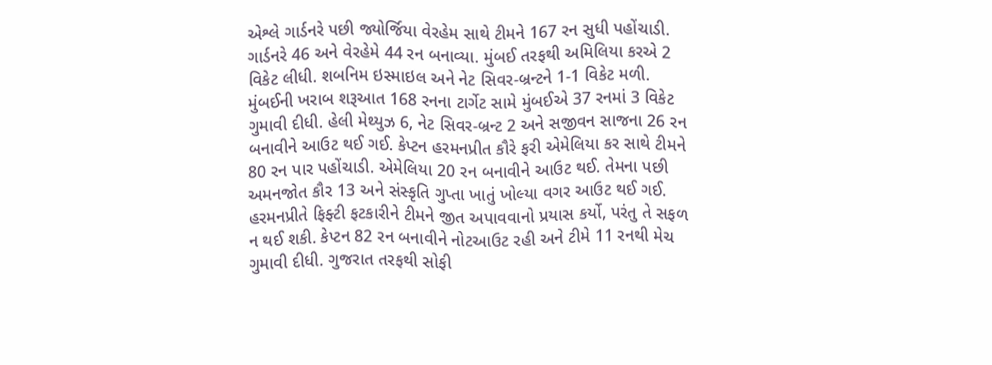એશ્લે ગાર્ડનરે પછી જ્યોર્જિયા વેરહેમ સાથે ટીમને 167 રન સુધી પહોંચાડી. ગાર્ડનરે 46 અને વેરહેમે 44 રન બનાવ્યા. મુંબઈ તરફથી અમિલિયા કરએ 2 વિકેટ લીધી. શબનિમ ઇસ્માઇલ અને નેટ સિવર-બ્રન્ટને 1-1 વિકેટ મળી. મુંબઈની ખરાબ શરૂઆત 168 રનના ટાર્ગેટ સામે મુંબઈએ 37 રનમાં 3 વિકેટ ગુમાવી દીધી. હેલી મેથ્યુઝ 6, નેટ સિવર-બ્રન્ટ 2 અને સજીવન સાજના 26 રન બનાવીને આઉટ થઈ ગઈ. કેપ્ટન હરમનપ્રીત કૌરે ફરી એમેલિયા કર સાથે ટીમને 80 રન પાર પહોંચાડી. એમેલિયા 20 રન બનાવીને આઉટ થઈ. તેમના પછી અમનજોત કૌર 13 અને સંસ્કૃતિ ગુપ્તા ખાતું ખોલ્યા વગર આઉટ થઈ ગઈ. હરમનપ્રીતે ફિફ્ટી ફટકારીને ટીમને જીત અપાવવાનો પ્રયાસ કર્યો, પરંતુ તે સફળ ન થઈ શકી. કેપ્ટન 82 રન બનાવીને નોટઆઉટ રહી અને ટીમે 11 રનથી મેચ ગુમાવી દીધી. ગુજરાત તરફથી સોફી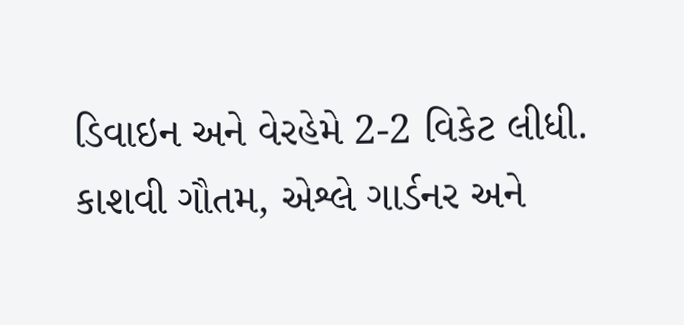ડિવાઇન અને વેરહેમે 2-2 વિકેટ લીધી. કાશવી ગૌતમ, એશ્લે ગાર્ડનર અને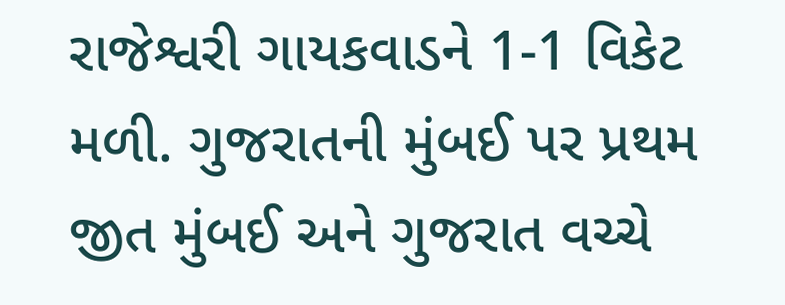રાજેશ્વરી ગાયકવાડને 1-1 વિકેટ મળી. ગુજરાતની મુંબઈ પર પ્રથમ જીત મુંબઈ અને ગુજરાત વચ્ચે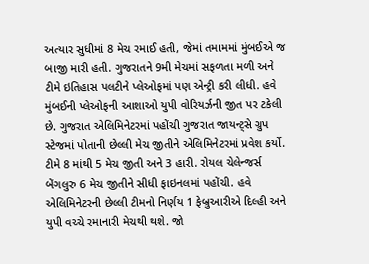અત્યાર સુધીમાં 8 મેચ રમાઈ હતી, જેમાં તમામમાં મુંબઈએ જ બાજી મારી હતી. ગુજરાતને 9મી મેચમાં સફળતા મળી અને ટીમે ઇતિહાસ પલટીને પ્લેઓફમાં પણ એન્ટ્રી કરી લીધી. હવે મુંબઈની પ્લેઓફની આશાઓ યુપી વોરિયર્ઝની જીત પર ટકેલી છે. ગુજરાત એલિમિનેટરમાં પહોંચી ગુજરાત જાયન્ટ્સે ગ્રુપ સ્ટેજમાં પોતાની છેલ્લી મેચ જીતીને એલિમિનેટરમાં પ્રવેશ કર્યો. ટીમે 8 માંથી 5 મેચ જીતી અને 3 હારી. રોયલ ચેલેન્જર્સ બેંગલુરુ 6 મેચ જીતીને સીધી ફાઇનલમાં પહોંચી. હવે એલિમિનેટરની છેલ્લી ટીમનો નિર્ણય 1 ફેબ્રુઆરીએ દિલ્હી અને યુપી વચ્ચે રમાનારી મેચથી થશે. જો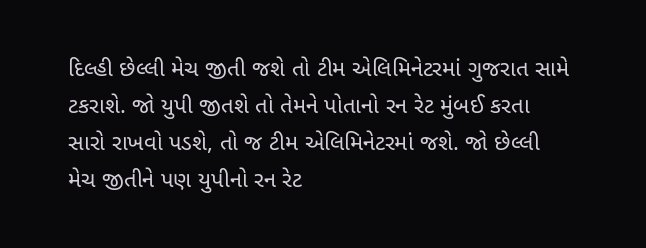દિલ્હી છેલ્લી મેચ જીતી જશે તો ટીમ એલિમિનેટરમાં ગુજરાત સામે ટકરાશે. જો યુપી જીતશે તો તેમને પોતાનો રન રેટ મુંબઈ કરતા સારો રાખવો પડશે, તો જ ટીમ એલિમિનેટરમાં જશે. જો છેલ્લી મેચ જીતીને પણ યુપીનો રન રેટ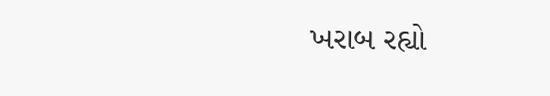ખરાબ રહ્યો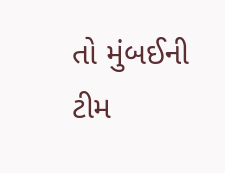તો મુંબઈની ટીમ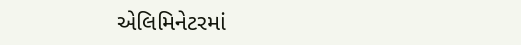એલિમિનેટરમાં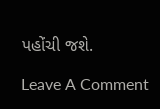પહોંચી જશે.

Leave A Comment